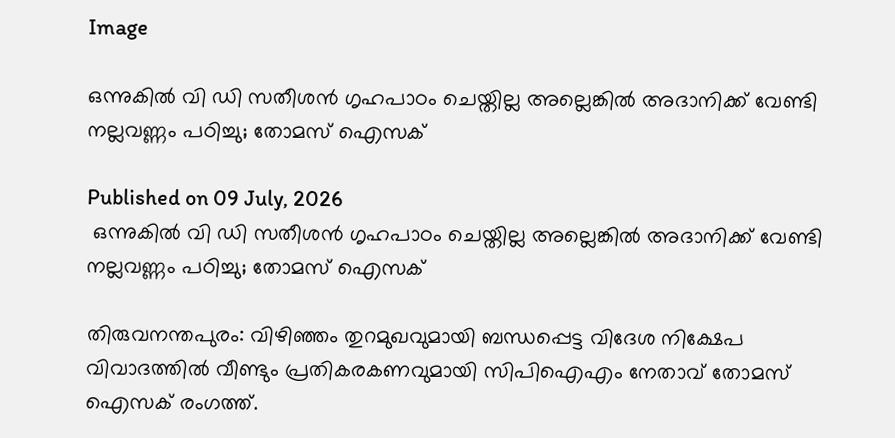Image

ഒന്നുകില്‍ വി ഡി സതീശന്‍ ഗൃഹപാഠം ചെയ്തില്ല അല്ലെങ്കില്‍ അദാനിക്ക് വേണ്ടി നല്ലവണ്ണം പഠിച്ചു; തോമസ് ഐസക്

Published on 09 July, 2026
 ഒന്നുകില്‍ വി ഡി സതീശന്‍ ഗൃഹപാഠം ചെയ്തില്ല അല്ലെങ്കില്‍ അദാനിക്ക് വേണ്ടി നല്ലവണ്ണം പഠിച്ചു; തോമസ് ഐസക്

തിരുവനന്തപുരം: വിഴിഞ്ഞം തുറമുഖവുമായി ബന്ധപ്പെട്ട വിദേശ നിക്ഷേപ വിവാദത്തില്‍ വീണ്ടും പ്രതികരകണവുമായി സിപിഐഎം നേതാവ് തോമസ് ഐസക് രംഗത്ത്.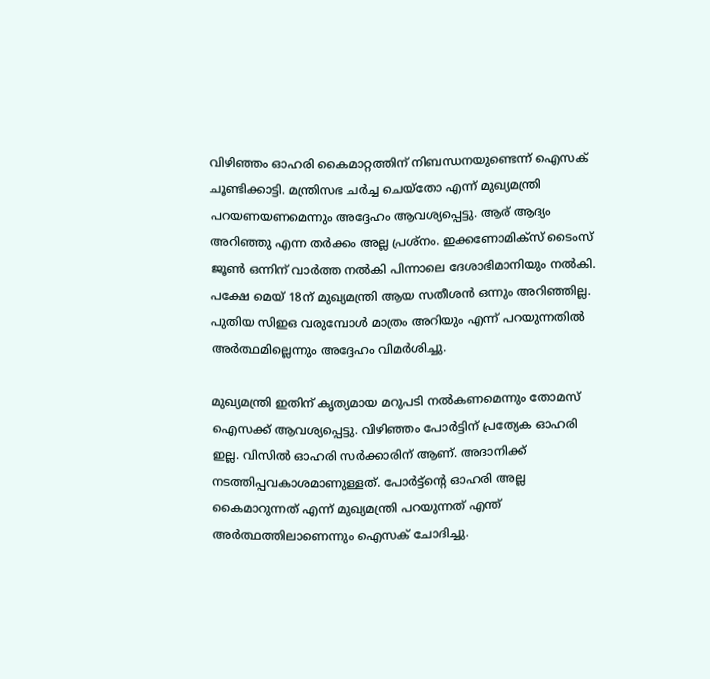വിഴിഞ്ഞം ഓഹരി കൈമാറ്റത്തിന് നിബന്ധനയുണ്ടെന്ന് ഐസക് ചൂണ്ടിക്കാട്ടി. മന്ത്രിസഭ ചര്‍ച്ച ചെയ്തോ എന്ന് മുഖ്യമന്ത്രി പറയണയണമെന്നും അദ്ദേഹം ആവശ്യപ്പെട്ടു. ആര് ആദ്യം അറിഞ്ഞു എന്ന തര്‍ക്കം അല്ല പ്രശ്നം. ഇക്കണോമിക്സ് ടൈംസ് ജൂണ്‍ ഒന്നിന് വാര്‍ത്ത നല്‍കി പിന്നാലെ ദേശാഭിമാനിയും നല്‍കി. പക്ഷേ മെയ് 18ന് മുഖ്യമന്ത്രി ആയ സതീശന്‍ ഒന്നും അറിഞ്ഞില്ല. പുതിയ സിഇഒ വരുമ്പോള്‍ മാത്രം അറിയും എന്ന് പറയുന്നതില്‍ അര്‍ത്ഥമില്ലെന്നും അദ്ദേഹം വിമര്‍ശിച്ചു.

മുഖ്യമന്ത്രി ഇതിന് കൃത്യമായ മറുപടി നല്‍കണമെന്നും തോമസ് ഐസക്ക് ആവശ്യപ്പെട്ടു. വിഴിഞ്ഞം പോര്‍ട്ടിന് പ്രത്യേക ഓഹരി ഇല്ല. വിസില്‍ ഓഹരി സര്‍ക്കാരിന് ആണ്. അദാനിക്ക് നടത്തിപ്പവകാശമാണുള്ളത്. പോര്‍ട്ട്ന്റെ ഓഹരി അല്ല കൈമാറുന്നത് എന്ന് മുഖ്യമന്ത്രി പറയുന്നത് എന്ത് അര്‍ത്ഥത്തിലാണെന്നും ഐസക് ചോദിച്ചു.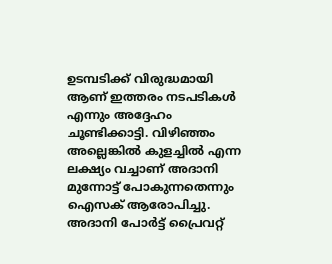ഉടമ്പടിക്ക് വിരുദ്ധമായി ആണ് ഇത്തരം നടപടികള്‍ എന്നും അദ്ദേഹം ചൂണ്ടിക്കാട്ടി. വിഴിഞ്ഞം അല്ലെങ്കില്‍ കുളച്ചില്‍ എന്ന ലക്ഷ്യം വച്ചാണ് അദാനി മുന്നോട്ട് പോകുന്നതെന്നും ഐസക് ആരോപിച്ചു. അദാനി പോര്‍ട്ട് പ്രൈവറ്റ്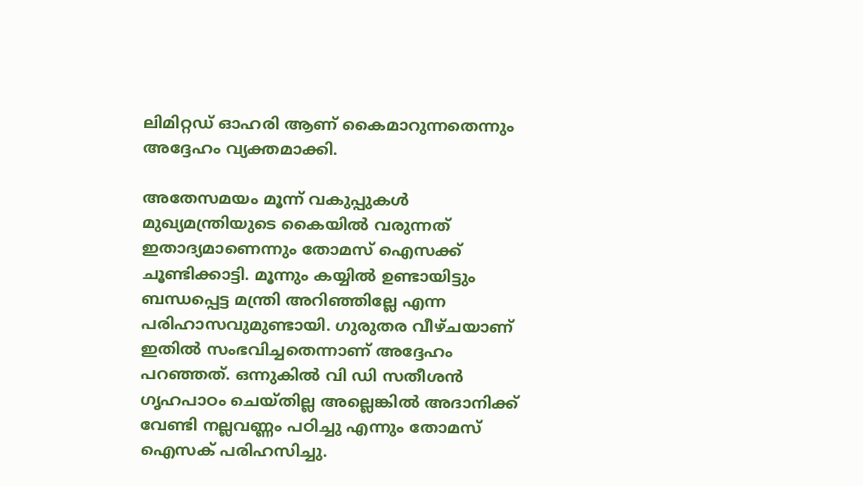ലിമിറ്റഡ് ഓഹരി ആണ് കൈമാറുന്നതെന്നും അദ്ദേഹം വ്യക്തമാക്കി.

അതേസമയം മൂന്ന് വകുപ്പുകള്‍ മുഖ്യമന്ത്രിയുടെ കൈയില്‍ വരുന്നത് ഇതാദ്യമാണെന്നും തോമസ് ഐസക്ക് ചൂണ്ടിക്കാട്ടി. മൂന്നും കയ്യില്‍ ഉണ്ടായിട്ടും ബന്ധപ്പെട്ട മന്ത്രി അറിഞ്ഞില്ലേ എന്ന പരിഹാസവുമുണ്ടായി. ഗുരുതര വീഴ്ചയാണ് ഇതില്‍ സംഭവിച്ചതെന്നാണ് അദ്ദേഹം പറഞ്ഞത്. ഒന്നുകില്‍ വി ഡി സതീശന്‍ ഗൃഹപാഠം ചെയ്തില്ല അല്ലെങ്കില്‍ അദാനിക്ക് വേണ്ടി നല്ലവണ്ണം പഠിച്ചു എന്നും തോമസ് ഐസക് പരിഹസിച്ചു.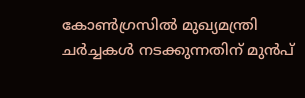കോണ്‍ഗ്രസില്‍ മുഖ്യമന്ത്രി ചര്‍ച്ചകള്‍ നടക്കുന്നതിന് മുന്‍പ്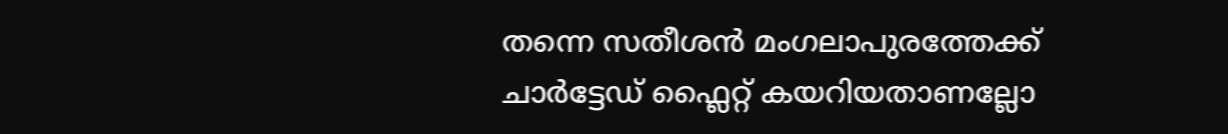തന്നെ സതീശന്‍ മംഗലാപുരത്തേക്ക് ചാര്‍ട്ടേഡ് ഫ്ലൈറ്റ് കയറിയതാണല്ലോ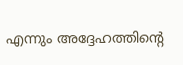എന്നും അദ്ദേഹത്തിന്റെ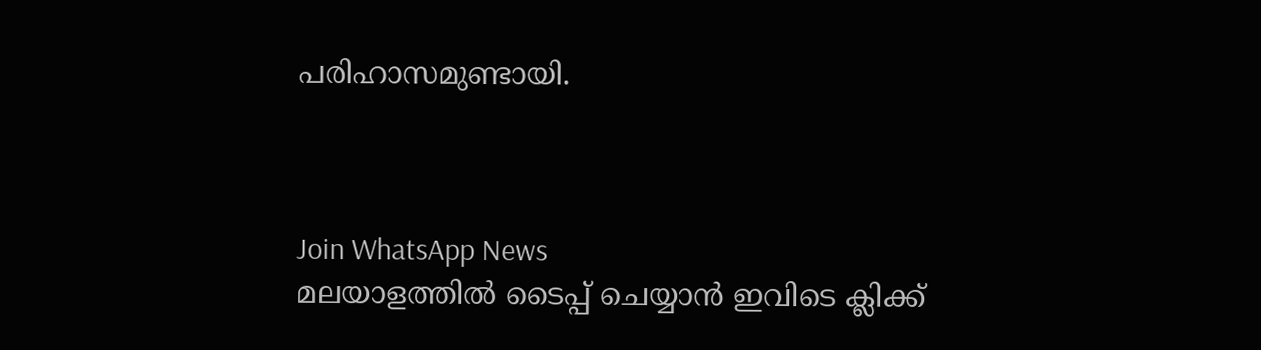പരിഹാസമുണ്ടായി.



Join WhatsApp News
മലയാളത്തില്‍ ടൈപ്പ് ചെയ്യാന്‍ ഇവിടെ ക്ലിക്ക്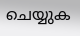ചെയ്യുക